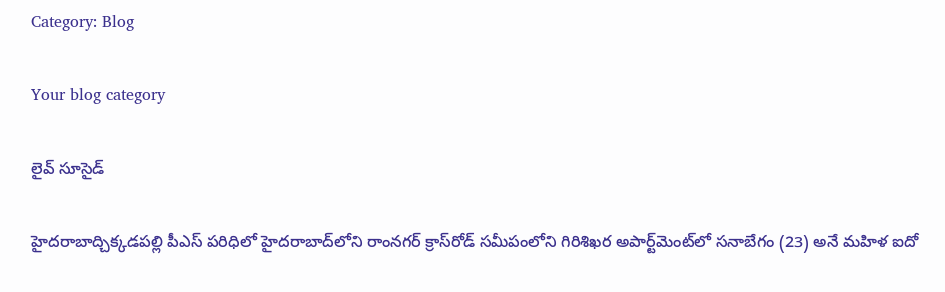Category: Blog

Your blog category

లైవ్ సూసైడ్

హైదరాబాద్చిక్కడపల్లి పీఎస్‌ పరిధిలో హైదరాబాద్‌లోని రాంనగర్‌ క్రాస్‌రోడ్‌ సమీపంలోని గిరిశిఖర అపార్ట్‌మెంట్‌లో సనాబేగం (23) అనే మహిళ ఐదో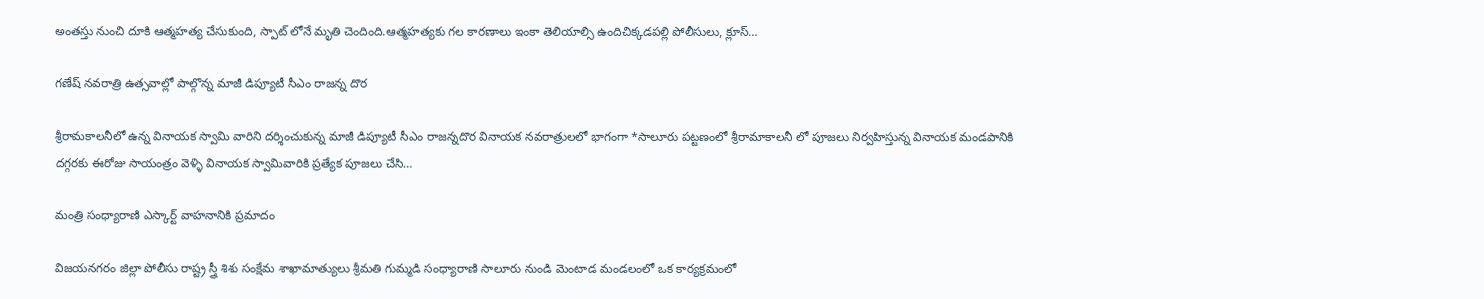అంతస్తు నుంచి దూకి ఆత్మహత్య చేసుకుంది, స్పాట్ లోనే మృతి చెందింది.ఆత్మహత్యకు గల కారణాలు ఇంకా తెలియాల్సి ఉందిచిక్కడపల్లి పోలీసులు, క్లూస్…

గణేష్ నవరాత్రి ఉత్సవాల్లో పాల్గొన్న మాజీ డిప్యూటీ సీఎం రాజన్న దొర

శ్రీరామకాలనీలో ఉన్న వినాయక స్వామి వారిని దర్శించుకున్న మాజీ డిప్యూటీ సీఎం రాజన్నదొర వినాయక నవరాత్రులలో భాగంగా *సాలూరు పట్టణంలో శ్రీరామాకాలనీ లో పూజలు నిర్వహిస్తున్న వినాయక మండపానికి దగ్గరకు ఈరోజు సాయంత్రం వెళ్ళి వినాయక స్వామివారికి ప్రత్యేక పూజలు చేసి…

మంత్రి సంధ్యారాణి ఎస్కార్ట్ వాహనానికి ప్రమాదం

విజయనగరం జిల్లా పోలీసు రాష్ట్ర స్త్రీ శిశు సంక్షేమ శాఖామాత్యులు శ్రీమతి గుమ్మడి సంధ్యారాణి సాలూరు నుండి మెంటాడ మండలంలో ఒక కార్యక్రమంలో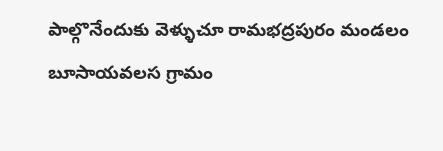పాల్గొనేందుకు వెళ్ళుచూ రామభద్రపురం మండలం బూసాయవలస గ్రామం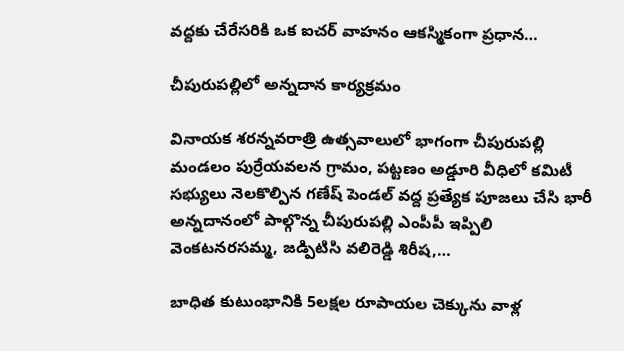వద్దకు చేరేసరికి ఒక ఐచర్ వాహనం ఆకస్మికంగా ప్రధాన…

చీపురుపల్లిలో అన్నదాన కార్యక్రమం

వినాయక శరన్నవరాత్రి ఉత్సవాలులో భాగంగా చీపురుపల్లి మండలం పుర్రేయవలన గ్రామం, పట్టణం అడ్డూరి వీధిలో కమిటీ సభ్యులు నెలకొల్పిన గణేష్ పెండల్ వద్ద ప్రత్యేక పూజలు చేసి భారీ అన్నదానంలో పాల్గొన్న చీపురుపల్లి ఎంపీపీ ఇప్పిలి వెంకటనరసమ్మ, జడ్పిటిసి వలిరెడ్డి శిరీష,…

బాధిత కుటుంభానికి 5లక్షల రూపాయల చెక్కును వాళ్ల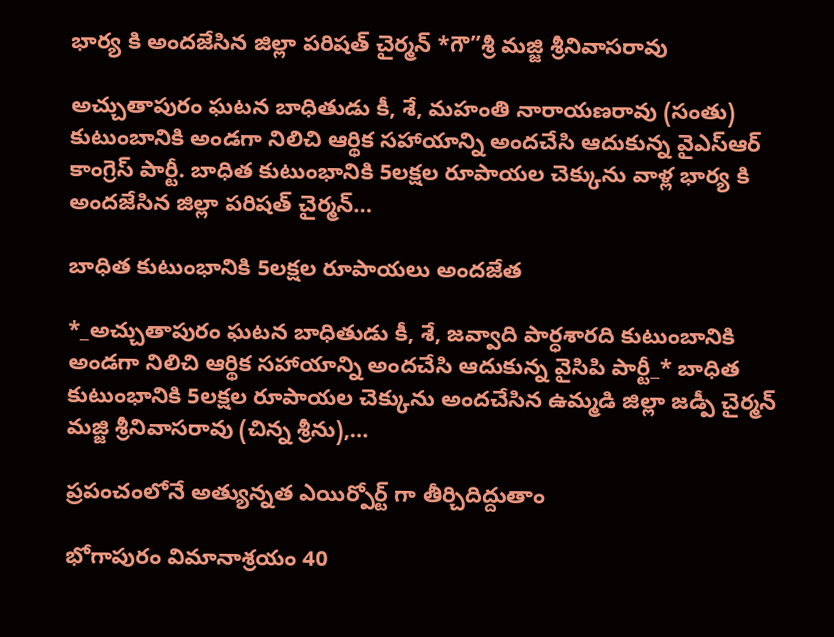భార్య కి అందజేసిన జిల్లా పరిషత్ చైర్మన్ *గౌ”శ్రీ మజ్జి శ్రీనివాసరావు

అచ్చుతాపురం ఘటన బాధితుడు కీ, శే, మహంతి నారాయణరావు (సంతు) కుటుంబానికి అండగా నిలిచి ఆర్థిక సహాయాన్ని అందచేసి ఆదుకున్న వైఎస్ఆర్ కాంగ్రెస్ పార్టీ. బాధిత కుటుంభానికి 5లక్షల రూపాయల చెక్కును వాళ్ల భార్య కి అందజేసిన జిల్లా పరిషత్ చైర్మన్…

బాధిత కుటుంభానికి 5లక్షల రూపాయలు అందజేత

*_అచ్చుతాపురం ఘటన బాధితుడు కీ, శే, జవ్వాది పార్ధశారది కుటుంబానికి అండగా నిలిచి ఆర్థిక సహాయాన్ని అందచేసి ఆదుకున్న వైసిపి పార్టీ_* బాధిత కుటుంభానికి 5లక్షల రూపాయల చెక్కును అందచేసిన ఉమ్మడి జిల్లా జడ్పీ చైర్మన్ మజ్జి శ్రీనివాసరావు (చిన్న శ్రీను),…

ప్రపంచంలోనే అత్యున్నత ఎయిర్పోర్ట్ గా తీర్చిదిద్దుతాం

భోగాపురం విమానాశ్రయం 40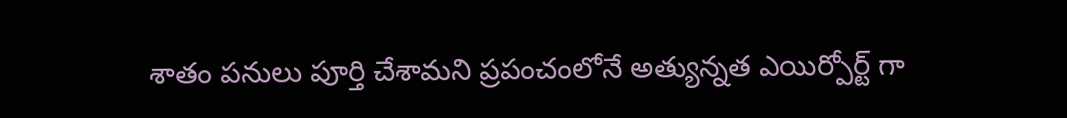శాతం పనులు పూర్తి చేశామని ప్రపంచంలోనే అత్యున్నత ఎయిర్పోర్ట్ గా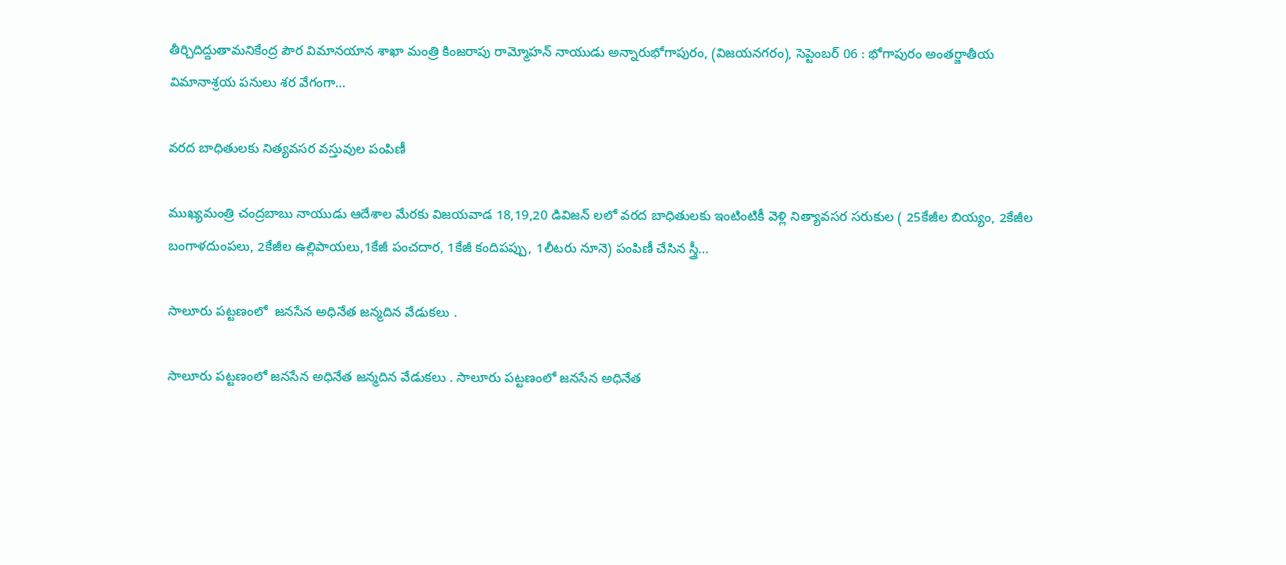తీర్చిదిద్దుతామనికేంద్ర పౌర విమానయాన శాఖా మంత్రి కింజరాపు రామ్మోహన్ నాయుడు అన్నారుభోగాపురం, (విజయనగరం), సెప్టెంబర్ 06 : భోగాపురం అంతర్జాతీయ విమానాశ్రయ పనులు శర వేగంగా…

వరద బాధితులకు నిత్యవసర వస్తువుల పంపిణీ

ముఖ్యమంత్రి చంద్రబాబు నాయుడు ఆదేశాల మేరకు విజయవాడ 18,19,20 డివిజన్ లలో వరద బాధితులకు ఇంటింటికీ వెళ్లి నిత్యావసర సరుకుల ( 25కేజీల బియ్యం, 2కేజీల బంగాళదుంపలు, 2కేజీల ఉల్లిపాయలు,1కేజీ పంచదార, 1కేజీ కందిపప్పు, 1లీటరు నూనె) పంపిణీ చేసిన స్త్రీ…

సాలూరు పట్టణంలో  జనసేన అధినేత జన్మదిన వేడుకలు .

సాలూరు పట్టణంలో జనసేన అధినేత జన్మదిన వేడుకలు . సాలూరు పట్టణంలో జనసేన అధినేత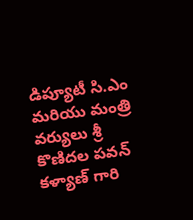డిప్యూటీ సి.ఎం మరియు మంత్రి వర్యులు శ్రీ కొణిదల పవన్ కళ్యాణ్ గారి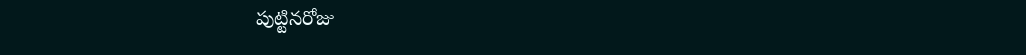పుట్టినరోజు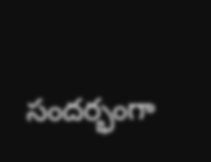సందర్భంగా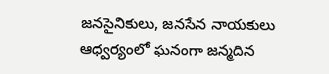జనసైనికులు, జనసేన నాయకులు ఆధ్వర్యంలో ఘనంగా జన్మదిన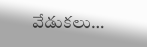వేడుకలు…